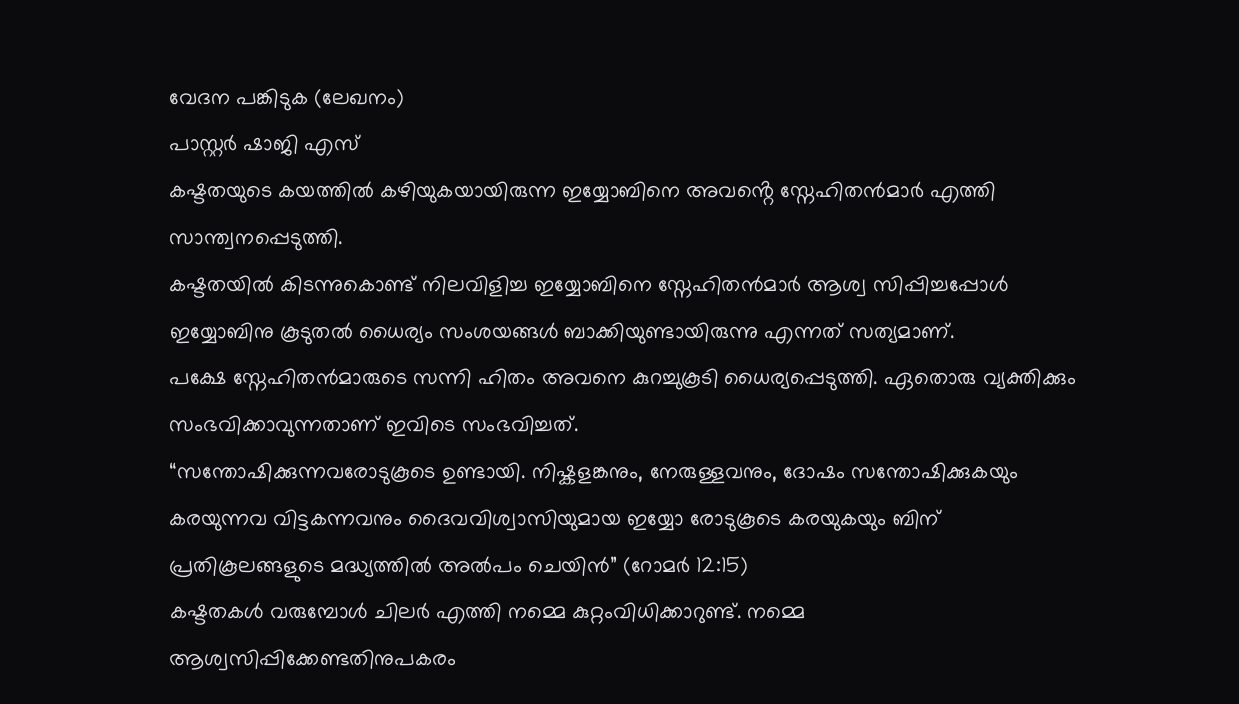വേദന പങ്കിടുക (ലേഖനം)
പാസ്റ്റർ ഷാജി എസ്
കഷ്ടതയുടെ കയത്തിൽ കഴിയുകയായിരുന്ന ഇയ്യോബിനെ അവൻ്റെ സ്നേഹിതൻമാർ എത്തി സാന്ത്വനപ്പെടുത്തി.
കഷ്ടതയിൽ കിടന്നുകൊണ്ട് നിലവിളിച്ച ഇയ്യോബിനെ സ്നേഹിതൻമാർ ആശ്വ സിപ്പിച്ചപ്പോൾ ഇയ്യോബിനു കൂടുതൽ ധൈര്യം സംശയങ്ങൾ ബാക്കിയുണ്ടായിരുന്നു എന്നത് സത്യമാണ്.
പക്ഷേ സ്നേഹിതൻമാരുടെ സന്നി ഹിതം അവനെ കുറച്ചുകൂടി ധൈര്യപ്പെടുത്തി. ഏതൊരു വ്യക്തിക്കും സംഭവിക്കാവുന്നതാണ് ഇവിടെ സംഭവിച്ചത്.
“സന്തോഷിക്കുന്നവരോടുകൂടെ ഉണ്ടായി. നിഷ്കളങ്കനും, നേരുള്ളവനും, ദോഷം സന്തോഷിക്കുകയും കരയുന്നവ വിട്ടകന്നവനും ദൈവവിശ്വാസിയുമായ ഇയ്യോ രോടുകൂടെ കരയുകയും ബിന് പ്രതികൂലങ്ങളുടെ മദ്ധ്യത്തിൽ അൽപം ചെയിൻ” (റോമർ 12:15)
കഷ്ടതകൾ വരുമ്പോൾ ചിലർ എത്തി നമ്മെ കുറ്റംവിധിക്കാറുണ്ട്. നമ്മെ ആശ്വസിപ്പിക്കേണ്ടതിനുപകരം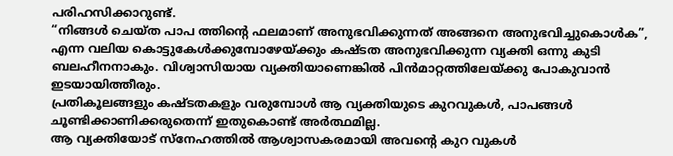പരിഹസിക്കാറുണ്ട്.
“നിങ്ങൾ ചെയ്ത പാപ ത്തിന്റെ ഫലമാണ് അനുഭവിക്കുന്നത് അങ്ങനെ അനുഭവിച്ചുകൊൾക”, എന്ന വലിയ കൊട്ടുകേൾക്കുമ്പോഴേയ്ക്കും കഷ്ടത അനുഭവിക്കുന്ന വ്യക്തി ഒന്നു കുടി ബലഹീനനാകും. വിശ്വാസിയായ വ്യക്തിയാണെങ്കിൽ പിൻമാറ്റത്തിലേയ്ക്കു പോകുവാൻ ഇടയായിത്തീരും.
പ്രതികൂലങ്ങളും കഷ്ടതകളും വരുമ്പോൾ ആ വ്യക്തിയുടെ കുറവുകൾ, പാപങ്ങൾ ചൂണ്ടിക്കാണിക്കരുതെന്ന് ഇതുകൊണ്ട് അർത്ഥമില്ല.
ആ വ്യക്തിയോട് സ്നേഹത്തിൽ ആശ്വാസകരമായി അവന്റെ കുറ വുകൾ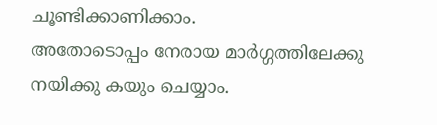ചൂണ്ടിക്കാണിക്കാം.
അതോടൊപ്പം നേരായ മാർഗ്ഗത്തിലേക്കു നയിക്കു കയും ചെയ്യാം.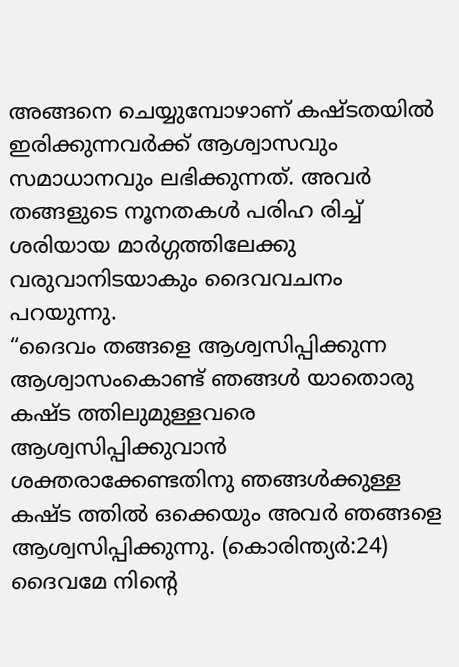അങ്ങനെ ചെയ്യുമ്പോഴാണ് കഷ്ടതയിൽ ഇരിക്കുന്നവർക്ക് ആശ്വാസവും സമാധാനവും ലഭിക്കുന്നത്. അവർ തങ്ങളുടെ നൂനതകൾ പരിഹ രിച്ച് ശരിയായ മാർഗ്ഗത്തിലേക്കു വരുവാനിടയാകും ദൈവവചനം പറയുന്നു.
“ദൈവം തങ്ങളെ ആശ്വസിപ്പിക്കുന്ന ആശ്വാസംകൊണ്ട് ഞങ്ങൾ യാതൊരു കഷ്ട ത്തിലുമുള്ളവരെ ആശ്വസിപ്പിക്കുവാൻ ശക്തരാക്കേണ്ടതിനു ഞങ്ങൾക്കുള്ള കഷ്ട ത്തിൽ ഒക്കെയും അവർ ഞങ്ങളെ ആശ്വസിപ്പിക്കുന്നു. (കൊരിന്ത്യർ:24)
ദൈവമേ നിന്റെ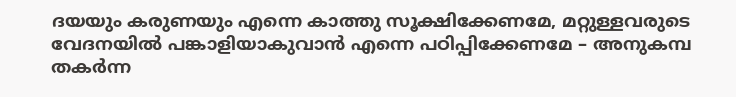ദയയും കരുണയും എന്നെ കാത്തു സൂക്ഷിക്കേണമേ, മറ്റുള്ളവരുടെ വേദനയിൽ പങ്കാളിയാകുവാൻ എന്നെ പഠിപ്പിക്കേണമേ – അനുകമ്പ തകർന്ന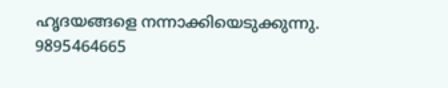ഹൃദയങ്ങളെ നന്നാക്കിയെടുക്കുന്നു.
9895464665